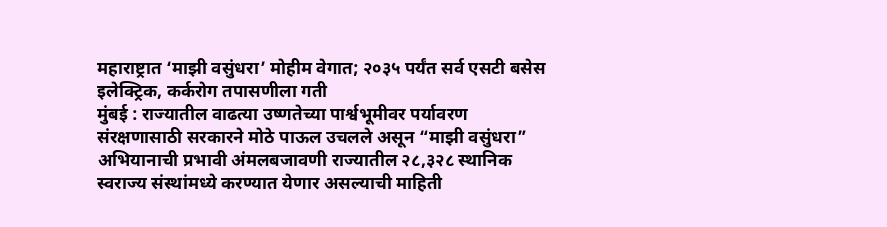महाराष्ट्रात ‘माझी वसुंधरा’ मोहीम वेगात; २०३५ पर्यंत सर्व एसटी बसेस इलेक्ट्रिक, कर्करोग तपासणीला गती
मुंबई : राज्यातील वाढत्या उष्णतेच्या पार्श्वभूमीवर पर्यावरण संरक्षणासाठी सरकारने मोठे पाऊल उचलले असून “माझी वसुंधरा” अभियानाची प्रभावी अंमलबजावणी राज्यातील २८,३२८ स्थानिक स्वराज्य संस्थांमध्ये करण्यात येणार असल्याची माहिती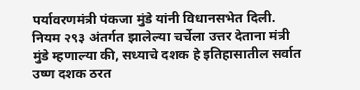पर्यावरणमंत्री पंकजा मुंडे यांनी विधानसभेत दिली. नियम २९३ अंतर्गत झालेल्या चर्चेला उत्तर देताना मंत्री मुंडे म्हणाल्या की, सध्याचे दशक हे इतिहासातील सर्वात उष्ण दशक ठरत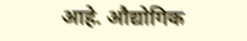आहे. औद्योगिक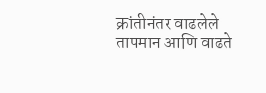क्रांतीनंतर वाढलेले तापमान आणि वाढते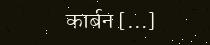कार्बन […]